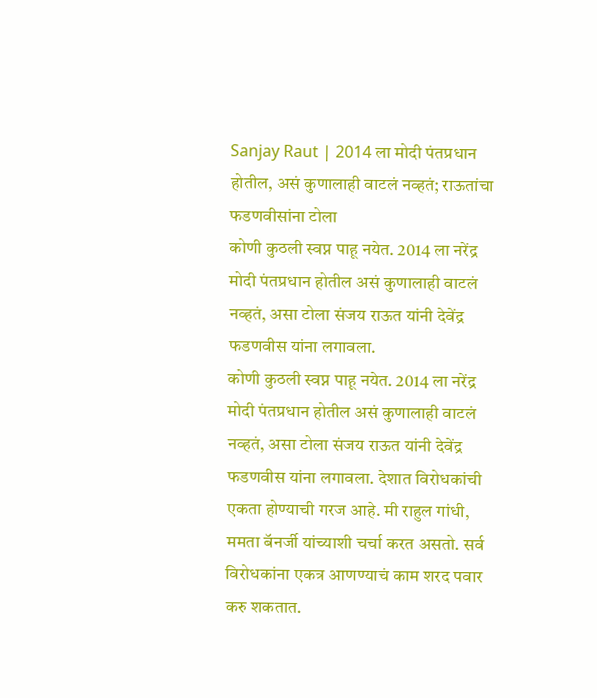Sanjay Raut | 2014 ला मोदी पंतप्रधान होतील, असं कुणालाही वाटलं नव्हतं; राऊतांचा फडणवीसांना टोला
कोणी कुठली स्वप्न पाहू नयेत. 2014 ला नरेंद्र मोदी पंतप्रधान होतील असं कुणालाही वाटलं नव्हतं, असा टोला संजय राऊत यांनी देवेंद्र फडणवीस यांना लगावला.
कोणी कुठली स्वप्न पाहू नयेत. 2014 ला नरेंद्र मोदी पंतप्रधान होतील असं कुणालाही वाटलं नव्हतं, असा टोला संजय राऊत यांनी देवेंद्र फडणवीस यांना लगावला. देशात विरोधकांची एकता होण्याची गरज आहे. मी राहुल गांधी, ममता बॅनर्जी यांच्याशी चर्चा करत असतो. सर्व विरोधकांना एकत्र आणण्याचं काम शरद पवार करु शकतात.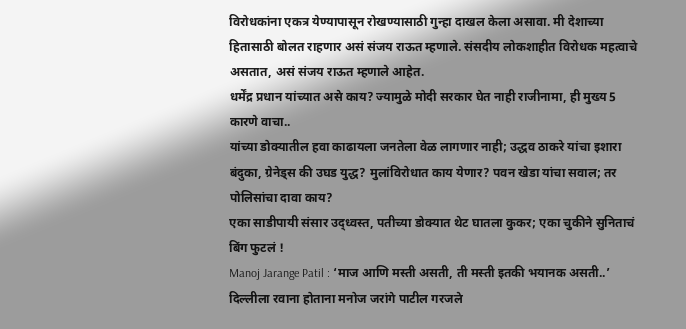विरोधकांना एकत्र येण्यापासून रोखण्यासाठी गुन्हा दाखल केला असावा. मी देशाच्या हितासाठी बोलत राहणार असं संजय राऊत म्हणाले. संसदीय लोकशाहीत विरोधक महत्वाचे असतात, असं संजय राऊत म्हणाले आहेत.
धर्मेंद्र प्रधान यांच्यात असे काय? ज्यामुळे मोदी सरकार घेत नाही राजीनामा, ही मुख्य 5 कारणे वाचा..
यांच्या डोक्यातील हवा काढायला जनतेला वेळ लागणार नाही; उद्धव ठाकरे यांचा इशारा
बंदुका, ग्रेनेड्स की उघड युद्ध? मुलांविरोधात काय येणार? पवन खेडा यांचा सवाल; तर पोलिसांचा दावा काय?
एका साडीपायी संसार उद्ध्वस्त, पतीच्या डोक्यात थेट घातला कुकर; एका चुकीने सुनिताचं बिंग फुटलं !
Manoj Jarange Patil : ‘माज आणि मस्ती असती, ती मस्ती इतकी भयानक असती..’ दिल्लीला रवाना होताना मनोज जरांगे पाटील गरजले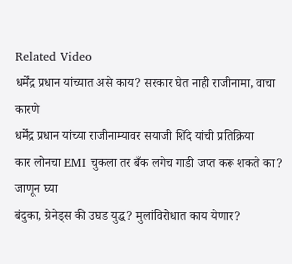Related Video
धर्मेंद्र प्रधान यांच्यात असे काय? सरकार घेत नाही राजीनामा, वाचा कारणे
धर्मेंद्र प्रधान यांच्या राजीनाम्यावर सयाजी शिंदे यांची प्रतिक्रिया
कार लोनचा EMI चुकला तर बँक लगेच गाडी जप्त करू शकते का? जाणून घ्या
बंदुका, ग्रेनेड्स की उघड युद्ध? मुलांविरोधात काय येणार?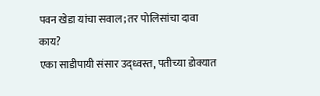पवन खेडा यांचा सवाल; तर पोलिसांचा दावा काय?
एका साडीपायी संसार उद्ध्वस्त, पतीच्या डोक्यात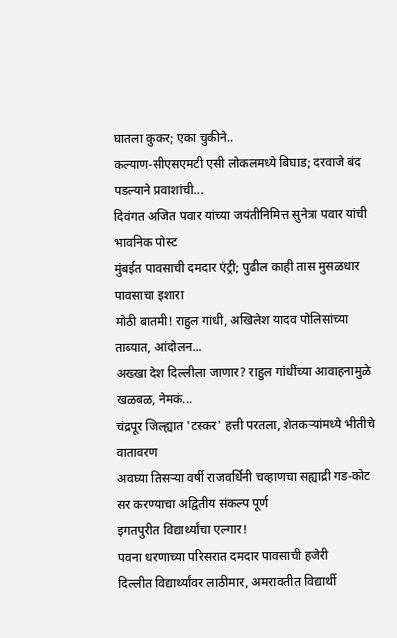घातला कुकर; एका चुकीने..
कल्याण-सीएसएमटी एसी लोकलमध्ये बिघाड; दरवाजे बंद पडल्याने प्रवाशांची...
दिवंगत अजित पवार यांच्या जयंतीनिमित्त सुनेत्रा पवार यांची भावनिक पोस्ट
मुंबईत पावसाची दमदार एंट्री; पुढील काही तास मुसळधार पावसाचा इशारा
मोठी बातमी! राहुल गांधी, अखिलेश यादव पोलिसांच्या ताब्यात, आंदोलन...
अख्खा देश दिल्लीला जाणार? राहुल गांधींच्या आवाहनामुळे खळबळ, नेमकं...
चंद्रपूर जिल्ह्यात 'टस्कर' हत्ती परतला, शेतकऱ्यांमध्ये भीतीचे वातावरण
अवघ्या तिसऱ्या वर्षी राजवर्धिनी चव्हाणचा सह्याद्री गड-कोट सर करण्याचा अद्वितीय संकल्प पूर्ण
इगतपुरीत विद्यार्थ्यांचा एल्गार!
पवना धरणाच्या परिसरात दमदार पावसाची हजेरी
दिल्लीत विद्यार्थ्यांवर लाठीमार, अमरावतीत विद्यार्थी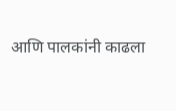आणि पालकांनी काढला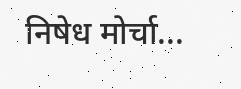निषेध मोर्चा...